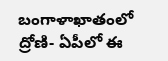బంగాళాఖాతంలో ద్రోణి- ఏపీలో ఈ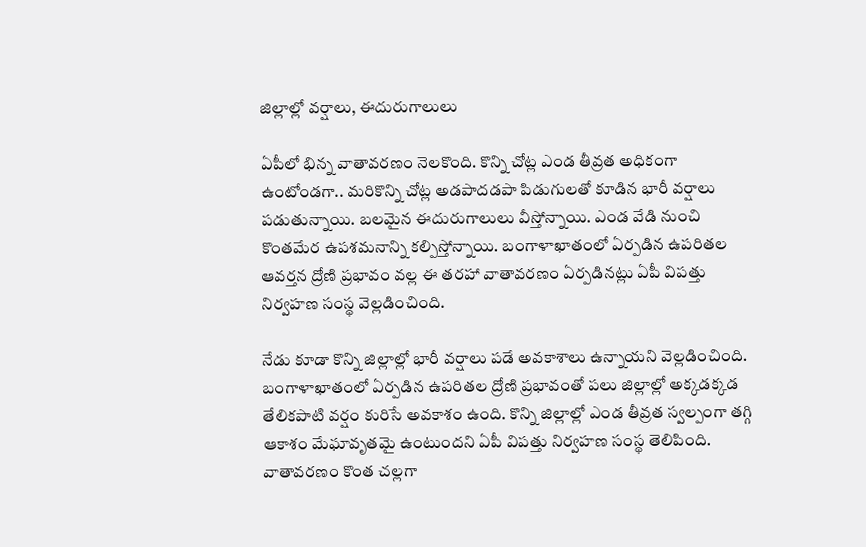జిల్లాల్లో వర్షాలు, ఈదురుగాలులు

ఏపీలో భిన్న వాతావరణం నెలకొంది. కొన్ని చోట్ల ఎండ తీవ్రత అధికంగా ఉంటోండగా.. మరికొన్ని చోట్ల అడపాదడపా పిడుగులతో కూడిన భారీ వర్షాలు పడుతున్నాయి. బలమైన ఈదురుగాలులు వీస్తోన్నాయి. ఎండ వేడి నుంచి కొంతమేర ఉపశమనాన్ని కల్పిస్తోన్నాయి. బంగాళాఖాతంలో ఏర్పడిన ఉపరితల ఆవర్తన ద్రోణి ప్రభావం వల్ల ఈ తరహా వాతావరణం ఏర్పడినట్లు ఏపీ విపత్తు నిర్వహణ సంస్థ వెల్లడించింది.

నేడు కూడా కొన్ని జిల్లాల్లో భారీ వర్షాలు పడే అవకాశాలు ఉన్నాయని వెల్లడించింది. బంగాళాఖాతంలో ఏర్పడిన ఉపరితల ద్రోణి ప్రభావంతో పలు జిల్లాల్లో అక్కడక్కడ తేలికపాటి వర్షం కురిసే అవకాశం ఉంది. కొన్ని జిల్లాల్లో ఎండ తీవ్రత స్వల్పంగా తగ్గి ఆకాశం మేఘావృతమై ఉంటుందని ఏపీ విపత్తు నిర్వహణ సంస్థ తెలిపింది. వాతావరణం కొంత చల్లగా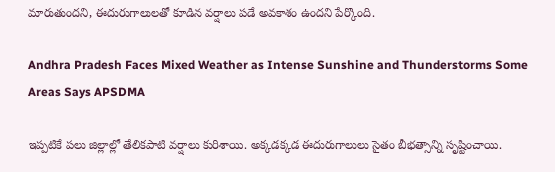మారుతుందని, ఈదురుగాలులతో కూడిన వర్షాలు పడే అవకాశం ఉందని పేర్కొంది.

Andhra Pradesh Faces Mixed Weather as Intense Sunshine and Thunderstorms Some Areas Says APSDMA

ఇప్పటికే పలు జిల్లాల్లో తేలికపాటి వర్షాలు కురిశాయి. అక్కడక్కడ ఈదురుగాలులు సైతం బీభత్సాన్ని సృష్టించాయి.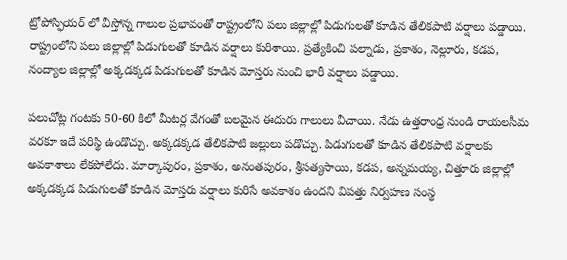ట్రోపోస్ఫియర్ లో వీస్తోన్న గాలుల ప్రభావంతో రాష్ట్రంలోని పలు జిల్లాల్లో పిడుగులతో కూడిన తేలికపాటి వర్షాలు పడ్డాయి. రాష్ట్రంలోని పలు జిల్లాల్లో పిడుగులతో కూడిన వర్షాలు కురిశాయి. ప్రత్యేకించి పల్నాడు, ప్రకాశం, నెల్లూరు, కడప, నంద్యాల జిల్లాల్లో అక్కడక్కడ పిడుగులతో కూడిన మోస్తరు నుంచి భారీ వర్షాలు పడ్డాయి.

పలుచోట్ల గంటకు 50-60 కిలో మీటర్ల వేగంతో బలమైన ఈదురు గాలులు వీచాయి. నేడు ఉత్తరాంధ్ర నుండి రాయలసీమ వరకూ ఇదే పరిస్థి ఉండొచ్చు. అక్కడక్కడ తేలికపాటి జల్లులు పడొచ్చు. పిడుగులతో కూడిన తేలికపాటి వర్షాలకు అవకాశాలు లేకపోలేదు. మార్కాపురం, ప్రకాశం, అనంతపురం, శ్రీసత్యసాయి, కడప, అన్నమయ్య, చిత్తూరు జిల్లాల్లో అక్కడక్కడ పిడుగులతో కూడిన మోస్తరు వర్షాలు కురిసే అవకాశం ఉందని విపత్తు నిర్వహణ సంస్థ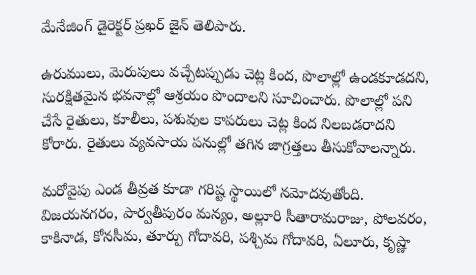మేనేజింగ్ డైరెక్టర్ ప్రఖర్ జైన్ తెలిపారు.

ఉరుములు, మెరుపులు వచ్చేటప్పుడు చెట్ల కింద, పొలాల్లో ఉండకూడదని, సురక్షితమైన భవనాల్లో ఆశ్రయం పొందాలని సూచించారు. పొలాల్లో పని చేసే రైతులు, కూలీలు, పశువుల కాపరులు చెట్ల కింద నిలబడరాదని కోరారు. రైతులు వ్యవసాయ పనుల్లో తగిన జాగ్రత్తలు తీసుకోవాలన్నారు.

మరోవైపు ఎండ తీవ్రత కూడా గరిష్ట స్థాయిలో నమోదవుతోంది. విజయనగరం, పార్వతీపురం మన్యం, అల్లూరి సీతారామరాజు, పోలవరం, కాకినాడ, కోనసీమ, తూర్పు గోదావరి, పశ్చిమ గోదావరి, ఏలూరు, కృష్ణా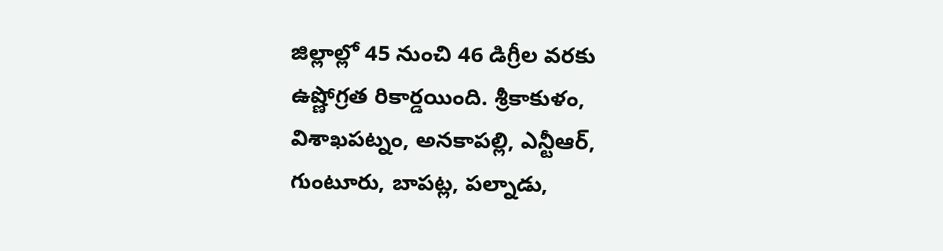జిల్లాల్లో 45 నుంచి 46 డిగ్రీల వరకు ఉష్ణోగ్రత రికార్డయింది. శ్రీకాకుళం, విశాఖపట్నం, అనకాపల్లి, ఎన్టీఆర్, గుంటూరు, బాపట్ల, పల్నాడు,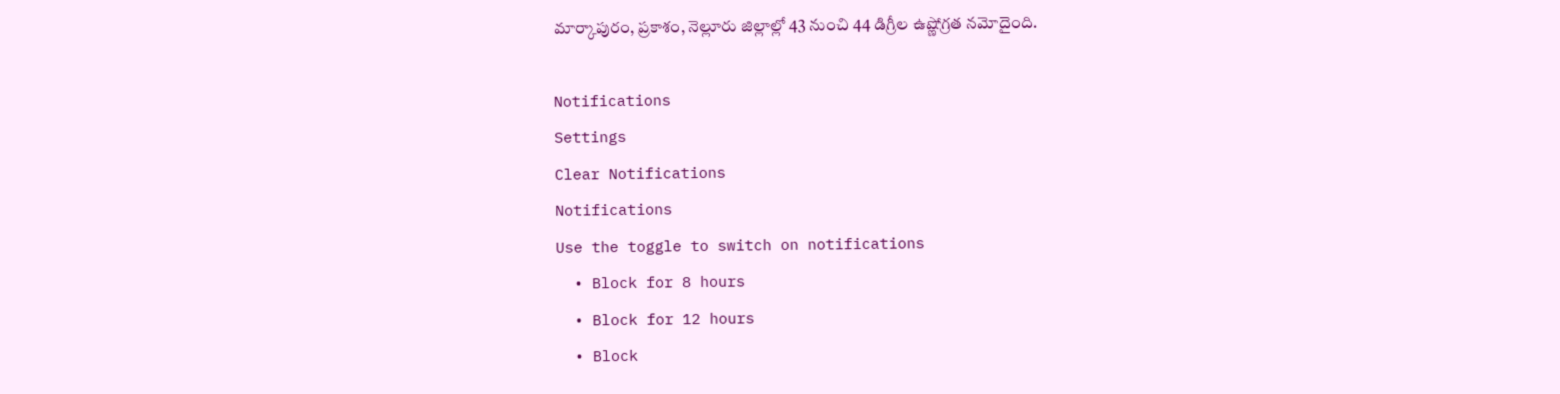మార్కాపురం, ప్రకాశం, నెల్లూరు జిల్లాల్లో 43 నుంచి 44 డిగ్రీల ఉష్ణోగ్రత నమోదైంది.

Notifications
Settings
Clear Notifications
Notifications
Use the toggle to switch on notifications
  • Block for 8 hours
  • Block for 12 hours
  • Block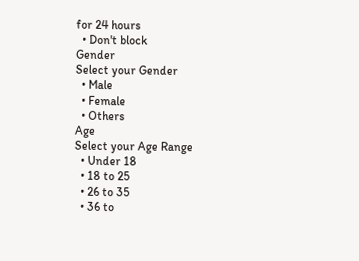for 24 hours
  • Don't block
Gender
Select your Gender
  • Male
  • Female
  • Others
Age
Select your Age Range
  • Under 18
  • 18 to 25
  • 26 to 35
  • 36 to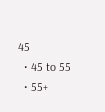45
  • 45 to 55
  • 55+